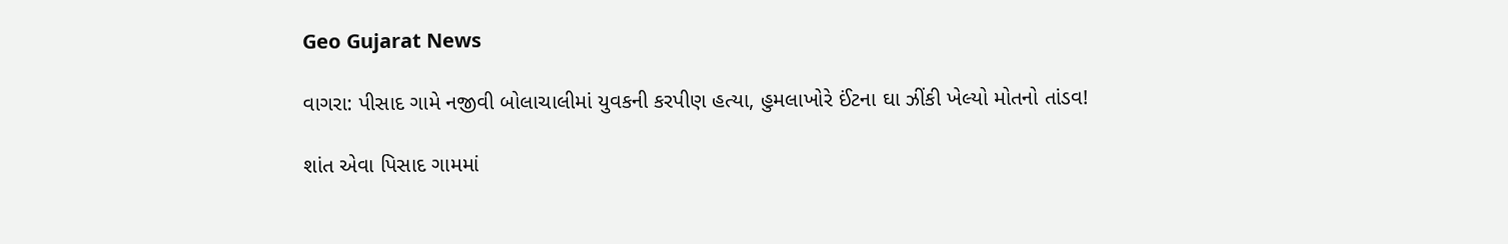Geo Gujarat News

વાગરા: પીસાદ ગામે નજીવી બોલાચાલીમાં યુવકની કરપીણ હત્યા, હુમલાખોરે ઈંટના ઘા ઝીંકી ખેલ્યો મોતનો તાંડવ!

શાંત એવા પિસાદ ગામમાં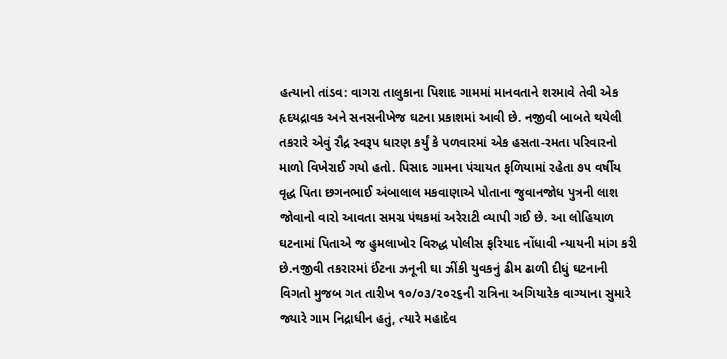હત્યાનો તાંડવ: વાગરા તાલુકાના પિશાદ ગામમાં માનવતાને શરમાવે તેવી એક હૃદયદ્રાવક અને સનસનીખેજ ઘટના પ્રકાશમાં આવી છે. નજીવી બાબતે થયેલી તકરારે એવું રૌદ્ર સ્વરૂપ ધારણ કર્યું કે પળવારમાં એક હસતા-રમતા પરિવારનો માળો વિખેરાઈ ગયો હતો. પિસાદ ગામના પંચાયત ફળિયામાં રહેતા ૭૫ વર્ષીય વૃદ્ધ પિતા છગનભાઈ અંબાલાલ મકવાણાએ પોતાના જુવાનજોધ પુત્રની લાશ જોવાનો વારો આવતા સમગ્ર પંથકમાં અરેરાટી વ્યાપી ગઈ છે. આ લોહિયાળ ઘટનામાં પિતાએ જ હુમલાખોર વિરુદ્ધ પોલીસ ફરિયાદ નોંધાવી ન્યાયની માંગ કરી છે.નજીવી તકરારમાં ઈંટના ઝનૂની ઘા ઝીંકી યુવકનું ઢીમ ઢાળી દીધું ઘટનાની વિગતો મુજબ ગત તારીખ ૧૦/૦૩/૨૦૨૬ની રાત્રિના અગિયારેક વાગ્યાના સુમારે જ્યારે ગામ નિદ્રાધીન હતું, ત્યારે મહાદેવ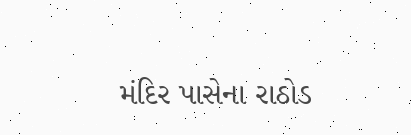મંદિર પાસેના રાઠોડ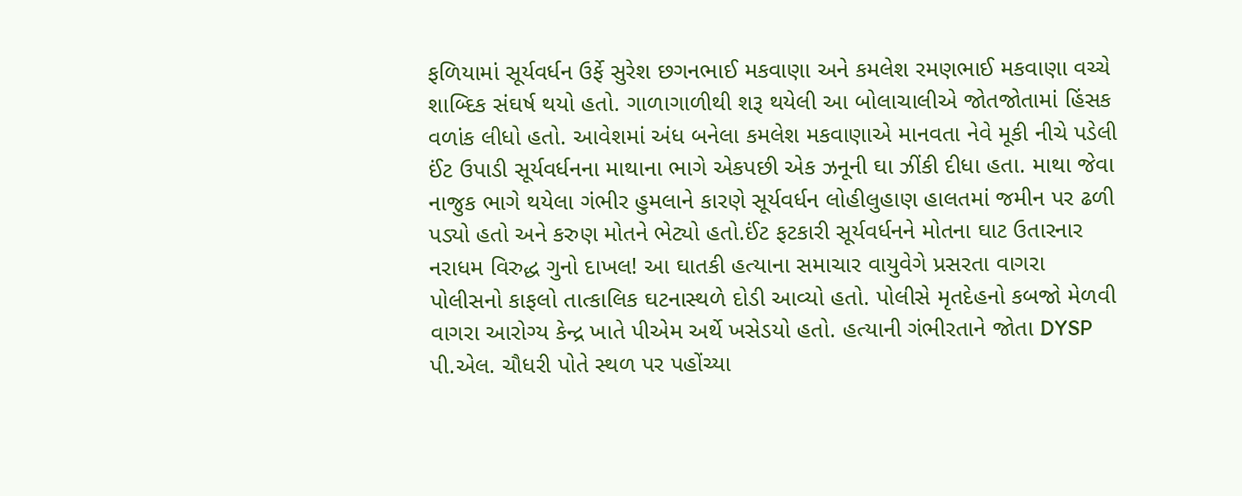ફળિયામાં સૂર્યવર્ધન ઉર્ફે સુરેશ છગનભાઈ મકવાણા અને કમલેશ રમણભાઈ મકવાણા વચ્ચે શાબ્દિક સંઘર્ષ થયો હતો. ગાળાગાળીથી શરૂ થયેલી આ બોલાચાલીએ જોતજોતામાં હિંસક વળાંક લીધો હતો. આવેશમાં અંધ બનેલા કમલેશ મકવાણાએ માનવતા નેવે મૂકી નીચે પડેલી ઈંટ ઉપાડી સૂર્યવર્ધનના માથાના ભાગે એકપછી એક ઝનૂની ઘા ઝીંકી દીધા હતા. માથા જેવા નાજુક ભાગે થયેલા ગંભીર હુમલાને કારણે સૂર્યવર્ધન લોહીલુહાણ હાલતમાં જમીન પર ઢળી પડ્યો હતો અને કરુણ મોતને ભેટ્યો હતો.ઈંટ ફટકારી સૂર્યવર્ધનને મોતના ઘાટ ઉતારનાર નરાધમ વિરુદ્ધ ગુનો દાખલ! આ ઘાતકી હત્યાના સમાચાર વાયુવેગે પ્રસરતા વાગરા પોલીસનો કાફલો તાત્કાલિક ઘટનાસ્થળે દોડી આવ્યો હતો. પોલીસે મૃતદેહનો કબજો મેળવી વાગરા આરોગ્ય કેન્દ્ર ખાતે પીએમ અર્થે ખસેડયો હતો. હત્યાની ગંભીરતાને જોતા DYSP પી.એલ. ચૌધરી પોતે સ્થળ પર પહોંચ્યા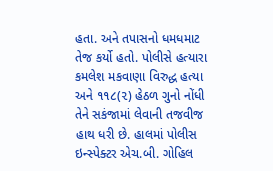હતા. અને તપાસનો ધમધમાટ તેજ કર્યો હતો. પોલીસે હત્યારા કમલેશ મકવાણા વિરુદ્ધ હત્યા અને ૧૧૮(૨) હેઠળ ગુનો નોંધી તેને સકંજામાં લેવાની તજવીજ હાથ ધરી છે. હાલમાં પોલીસ ઇન્સ્પેક્ટર એચ.બી. ગોહિલ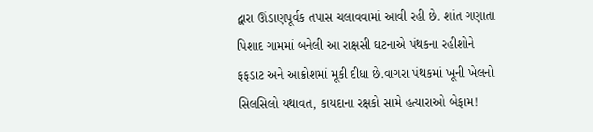દ્વારા ઊંડાણપૂર્વક તપાસ ચલાવવામાં આવી રહી છે. શાંત ગણાતા પિશાદ ગામમાં બનેલી આ રાક્ષસી ઘટનાએ પંથકના રહીશોને ફફડાટ અને આક્રોશમાં મૂકી દીધા છે.વાગરા પંથકમાં ખૂની ખેલનો સિલસિલો યથાવત, કાયદાના રક્ષકો સામે હત્યારાઓ બેફામ!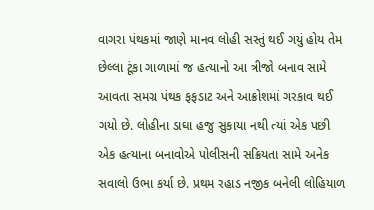વાગરા પંથકમાં જાણે માનવ લોહી સસ્તું થઈ ગયું હોય તેમ છેલ્લા ટૂંકા ગાળામાં જ હત્યાનો આ ત્રીજો બનાવ સામે આવતા સમગ્ર પંથક ફફડાટ અને આક્રોશમાં ગરકાવ થઈ ગયો છે. લોહીના ડાઘા હજુ સુકાયા નથી ત્યાં એક પછી એક હત્યાના બનાવોએ પોલીસની સક્રિયતા સામે અનેક સવાલો ઉભા કર્યા છે. પ્રથમ રહાડ નજીક બનેલી લોહિયાળ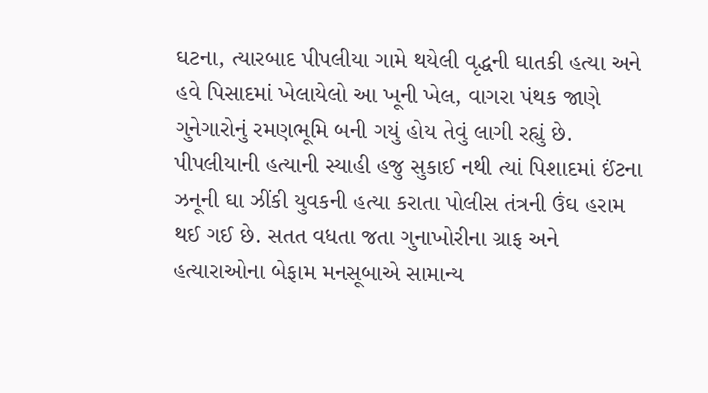ઘટના, ત્યારબાદ પીપલીયા ગામે થયેલી વૃદ્ધની ઘાતકી હત્યા અને હવે પિસાદમાં ખેલાયેલો આ ખૂની ખેલ, વાગરા પંથક જાણે ગુનેગારોનું રમણભૂમિ બની ગયું હોય તેવું લાગી રહ્યું છે. પીપલીયાની હત્યાની સ્યાહી હજુ સુકાઈ નથી ત્યાં પિશાદમાં ઈંટના ઝનૂની ઘા ઝીંકી યુવકની હત્યા કરાતા પોલીસ તંત્રની ઉંઘ હરામ થઈ ગઈ છે. સતત વધતા જતા ગુનાખોરીના ગ્રાફ અને હત્યારાઓના બેફામ મનસૂબાએ સામાન્ય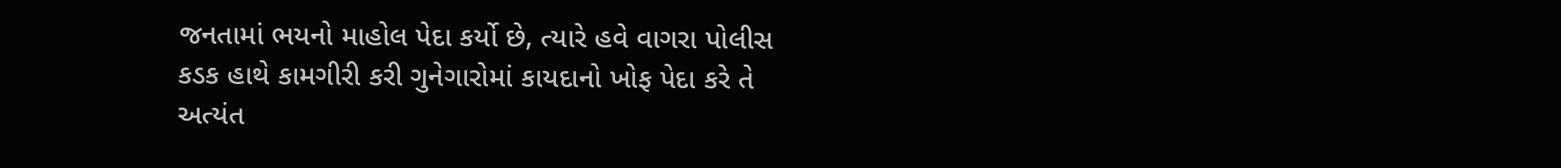જનતામાં ભયનો માહોલ પેદા કર્યો છે, ત્યારે હવે વાગરા પોલીસ કડક હાથે કામગીરી કરી ગુનેગારોમાં કાયદાનો ખોફ પેદા કરે તે અત્યંત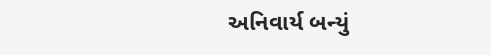અનિવાર્ય બન્યું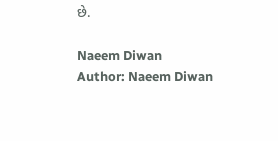છે.

Naeem Diwan
Author: Naeem Diwan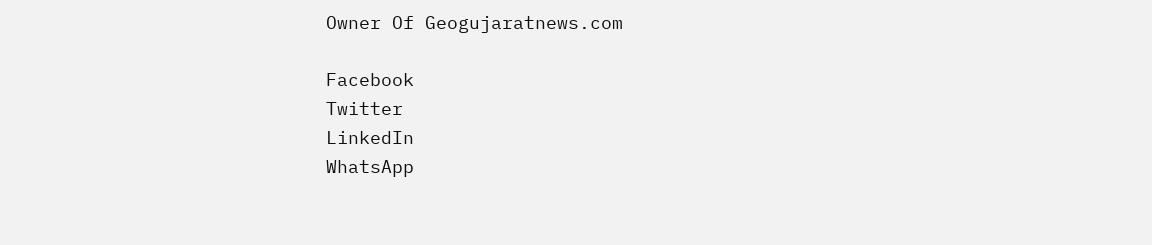Owner Of Geogujaratnews.com

Facebook
Twitter
LinkedIn
WhatsApp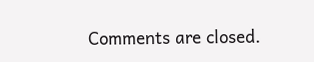Comments are closed.